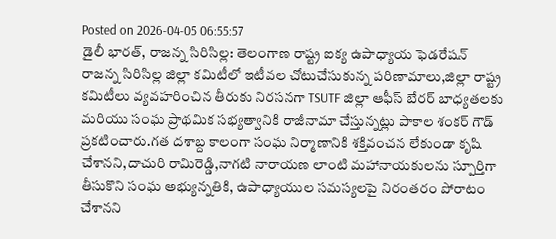Posted on 2026-04-05 06:55:57
డైలీ భారత్, రాజన్న సిరిసిల్ల: తెలంగాణ రాష్ట్ర ఐక్య ఉపాధ్యాయ ఫెడరేషన్ రాజన్న సిరిసిల్ల జిల్లా కమిటీలో ఇటీవల చోటుచేసుకున్న పరిణామాలు,జిల్లా రాష్ట్ర కమిటీలు వ్యవహరించిన తీరుకు నిరసనగా TSUTF జిల్లా ఆఫీస్ బేరర్ బాధ్యతలకు మరియు సంఘ ప్రాథమిక సభ్యత్వానికి రాజీనామా చేస్తున్నట్లు పాకాల శంకర్ గౌడ్ ప్రకటించారు.గత దశాబ్ద కాలంగా సంఘ నిర్మాణానికి శక్తివంచన లేకుండా కృషి చేశానని,దాచురి రామిరెడ్డి,నాగటి నారాయణ లాంటి మహానాయకులను స్పూర్తిగా తీసుకొని సంఘ అభ్యున్నతికి, ఉపాధ్యాయుల సమస్యలపై నిరంతరం పోరాటం చేశానని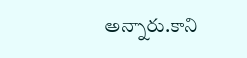అన్నారు.కాని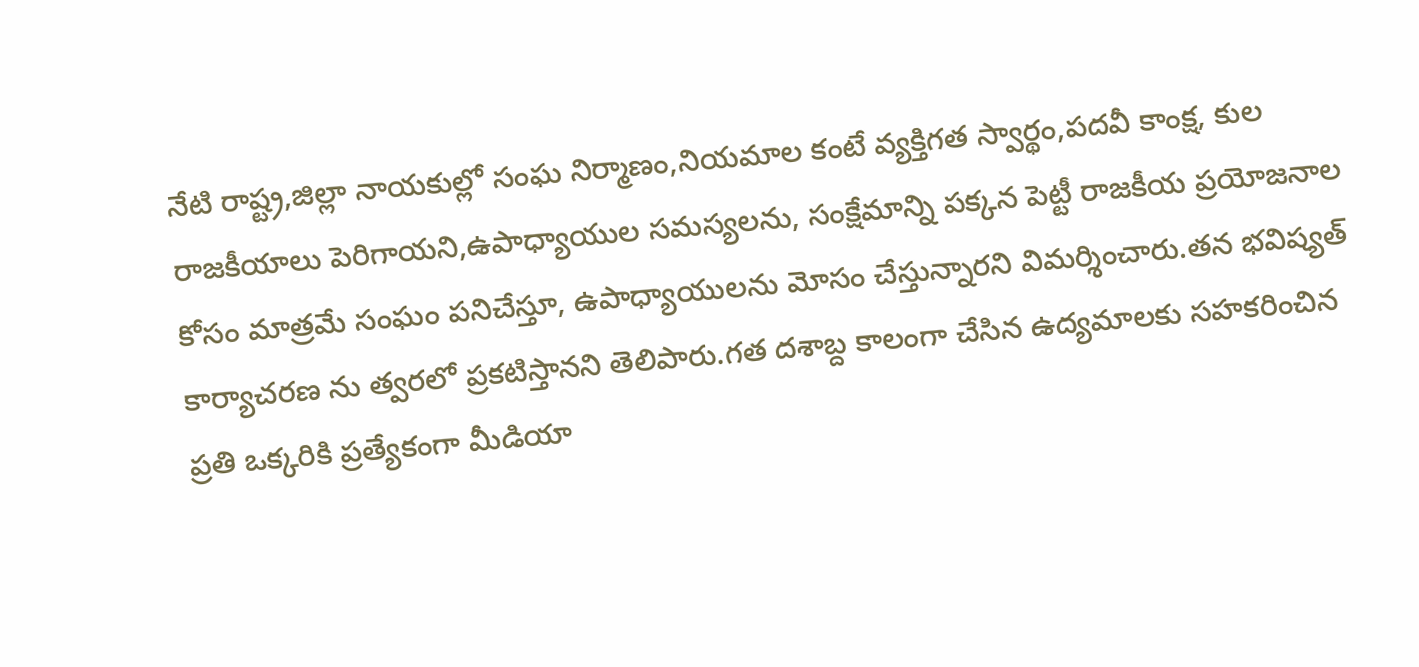నేటి రాష్ట్ర,జిల్లా నాయకుల్లో సంఘ నిర్మాణం,నియమాల కంటే వ్యక్తిగత స్వార్థం,పదవీ కాంక్ష, కుల రాజకీయాలు పెరిగాయని,ఉపాధ్యాయుల సమస్యలను, సంక్షేమాన్ని పక్కన పెట్టీ రాజకీయ ప్రయోజనాల కోసం మాత్రమే సంఘం పనిచేస్తూ, ఉపాధ్యాయులను మోసం చేస్తున్నారని విమర్శించారు.తన భవిష్యత్ కార్యాచరణ ను త్వరలో ప్రకటిస్తానని తెలిపారు.గత దశాబ్ద కాలంగా చేసిన ఉద్యమాలకు సహకరించిన ప్రతి ఒక్కరికి ప్రత్యేకంగా మీడియా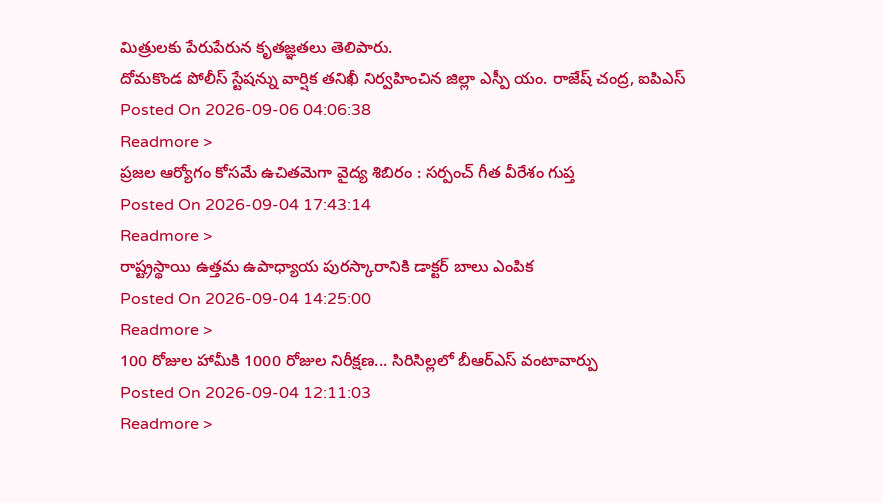మిత్రులకు పేరుపేరున కృతజ్ఞతలు తెలిపారు.
దోమకొండ పోలీస్ స్టేషన్ను వార్షిక తనిఖీ నిర్వహించిన జిల్లా ఎస్పీ యం. రాజేష్ చంద్ర, ఐపిఎస్
Posted On 2026-09-06 04:06:38
Readmore >
ప్రజల ఆర్యోగం కోసమే ఉచితమెగా వైద్య శిబిరం : సర్పంచ్ గీత వీరేశం గుప్త
Posted On 2026-09-04 17:43:14
Readmore >
రాష్ట్రస్థాయి ఉత్తమ ఉపాధ్యాయ పురస్కారానికి డాక్టర్ బాలు ఎంపిక
Posted On 2026-09-04 14:25:00
Readmore >
100 రోజుల హామీకి 1000 రోజుల నిరీక్షణ... సిరిసిల్లలో బీఆర్ఎస్ వంటావార్పు
Posted On 2026-09-04 12:11:03
Readmore >